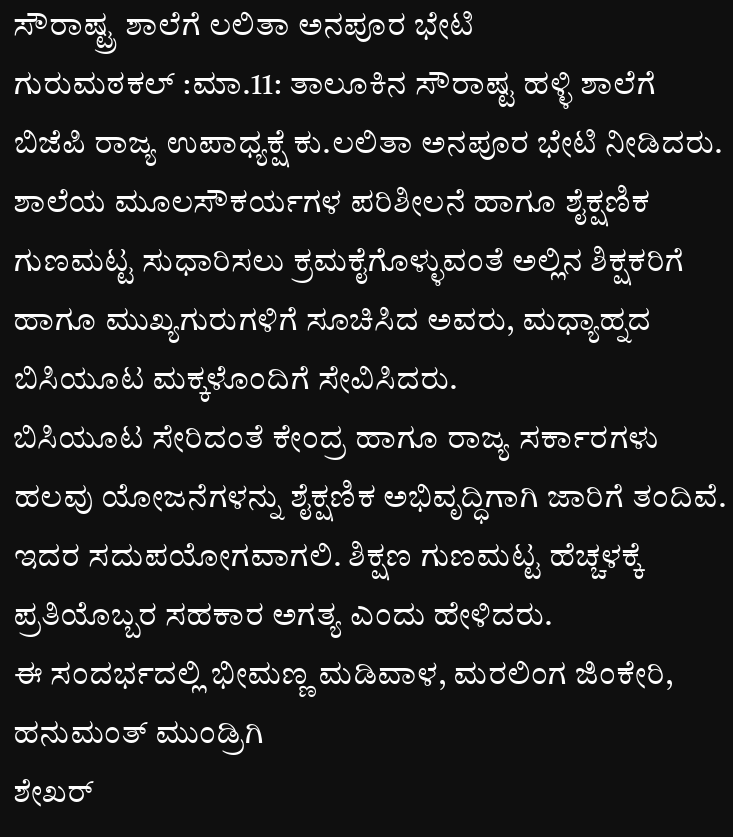ಸೌರಾಷ್ಟ್ರ ಶಾಲೆಗೆ ಲಲಿತಾ ಅನಪೂರ ಭೇಟಿ
ಗುರುಮಠಕಲ್ :ಮಾ.11: ತಾಲೂಕಿನ ಸೌರಾಷ್ಟ ಹಳ್ಳಿ ಶಾಲೆಗೆ ಬಿಜೆಪಿ ರಾಜ್ಯ ಉಪಾಧ್ಯಕ್ಷೆ ಕು.ಲಲಿತಾ ಅನಪೂರ ಭೇಟಿ ನೀಡಿದರು.
ಶಾಲೆಯ ಮೂಲಸೌಕರ್ಯಗಳ ಪರಿಶೀಲನೆ ಹಾಗೂ ಶೈಕ್ಷಣಿಕ ಗುಣಮಟ್ಟ ಸುಧಾರಿಸಲು ಕ್ರಮಕೈಗೊಳ್ಳುವಂತೆ ಅಲ್ಲಿನ ಶಿಕ್ಷಕರಿಗೆ ಹಾಗೂ ಮುಖ್ಯಗುರುಗಳಿಗೆ ಸೂಚಿಸಿದ ಅವರು, ಮಧ್ಯಾಹ್ನದ ಬಿಸಿಯೂಟ ಮಕ್ಕಳೊಂದಿಗೆ ಸೇವಿಸಿದರು.
ಬಿಸಿಯೂಟ ಸೇರಿದಂತೆ ಕೇಂದ್ರ ಹಾಗೂ ರಾಜ್ಯ ಸರ್ಕಾರಗಳು ಹಲವು ಯೋಜನೆಗಳನ್ನು ಶೈಕ್ಷಣಿಕ ಅಭಿವೃದ್ಧಿಗಾಗಿ ಜಾರಿಗೆ ತಂದಿವೆ. ಇದರ ಸದುಪಯೋಗವಾಗಲಿ. ಶಿಕ್ಷಣ ಗುಣಮಟ್ಟ ಹೆಚ್ಚಳಕ್ಕೆ ಪ್ರತಿಯೊಬ್ಬರ ಸಹಕಾರ ಅಗತ್ಯ ಎಂದು ಹೇಳಿದರು.
ಈ ಸಂದರ್ಭದಲ್ಲಿ ಭೀಮಣ್ಣ ಮಡಿವಾಳ, ಮರಲಿಂಗ ಜಿಂಕೇರಿ, ಹನುಮಂತ್ ಮುಂಡ್ರಿಗಿ
ಶೇಖರ್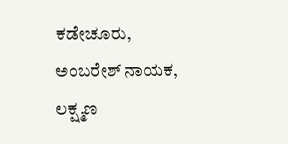ಕಡೇಚೂರು, ಅಂಬರೇಶ್ ನಾಯಕ, ಲಕ್ಷ್ಮಣ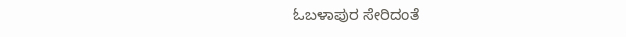ಓಬಳಾಪುರ ಸೇರಿದಂತೆ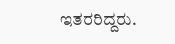ಇತರರಿದ್ದರು.